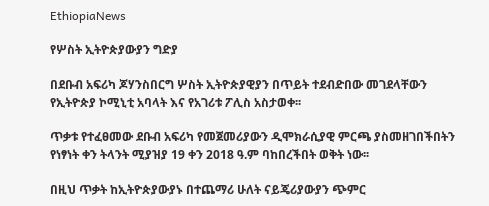EthiopiaNews

የሦስት ኢትዮጵያውያን ግድያ

በደቡብ አፍሪካ ጆሃንስበርግ ሦስት ኢትዮጵያዊያን በጥይት ተደብድበው መገደላቸውን የኢትዮጵያ ኮሚኒቲ አባላት እና የአገሪቱ ፖሊስ አስታወቀ፡፡

ጥቃቱ የተፈፀመው ደቡብ አፍሪካ የመጀመሪያውን ዲሞክራሲያዊ ምርጫ ያስመዘገበችበትን የነፃነት ቀን ትላንት ሚያዝያ 19 ቀን 2018 ዓ.ም ባከበረችበት ወቅት ነው፡፡

በዚህ ጥቃት ከኢትዮጵያውያኑ በተጨማሪ ሁለት ናይጄሪያውያን ጭምር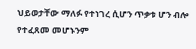ህይወታቸው ማለፉ የተነገረ ሲሆን ጥቃቱ ሆን ብሎ የተፈጸመ መሆኑንም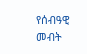የሰብዓዊ መብት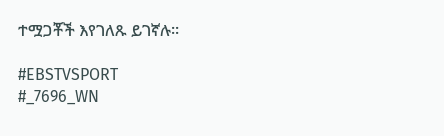ተሟጋቾች እየገለጹ ይገኛሉ፡፡

#EBSTVSPORT
#_7696_WN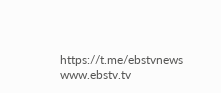https://t.me/ebstvnews
www.ebstv.tv